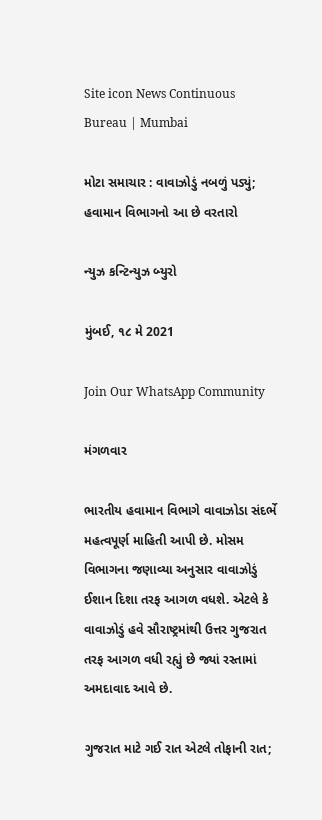Site icon News Continuous Bureau | Mumbai

મોટા સમાચાર : વાવાઝોડું નબળું પડ્યું; હવામાન વિભાગનો આ છે વરતારો

ન્યુઝ કન્ટિન્યુઝ બ્યુરો

મુંબઈ, ૧૮ મે 2021

Join Our WhatsApp Community

મંગળવાર

ભારતીય હવામાન વિભાગે વાવાઝોડા સંદર્ભે મહત્વપૂર્ણ માહિતી આપી છે. મોસમ વિભાગના જણાવ્યા અનુસાર વાવાઝોડું ઈશાન દિશા તરફ આગળ વધશે. એટલે કે વાવાઝોડું હવે સૌરાષ્ટ્રમાંથી ઉત્તર ગુજરાત તરફ આગળ વધી રહ્યું છે જ્યાં રસ્તામાં અમદાવાદ આવે છે.

ગુજરાત માટે ગઈ રાત એટલે તોફાની રાત;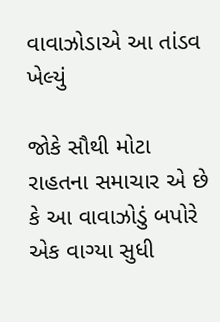વાવાઝોડાએ આ તાંડવ ખેલ્યું

જોકે સૌથી મોટા રાહતના સમાચાર એ છે કે આ વાવાઝોડું બપોરે એક વાગ્યા સુધી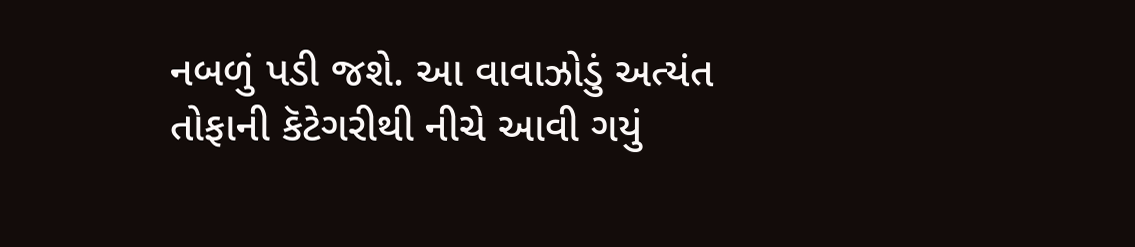નબળું પડી જશે. આ વાવાઝોડું અત્યંત તોફાની કૅટેગરીથી નીચે આવી ગયું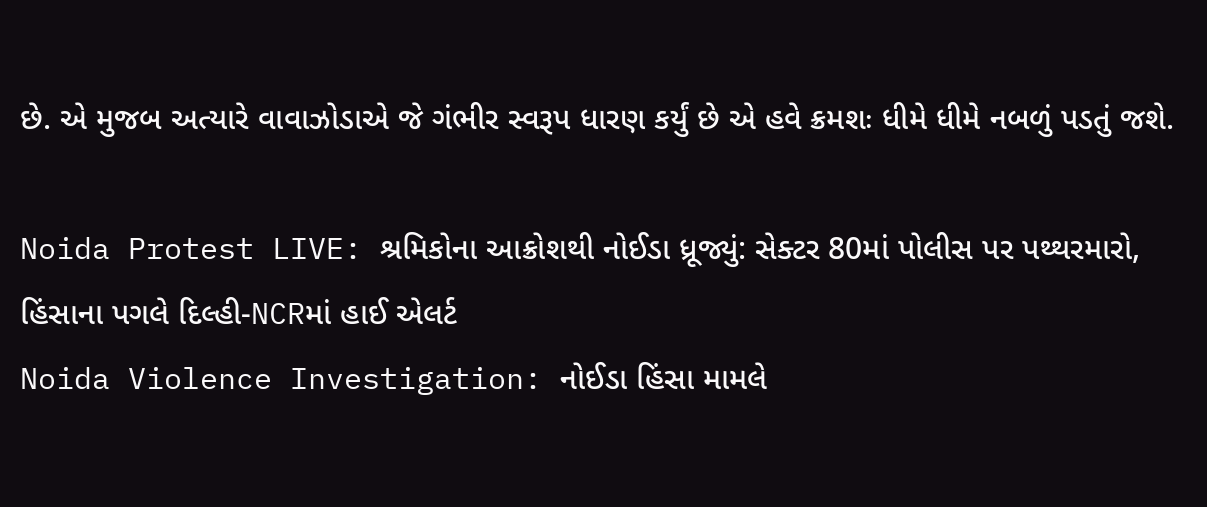છે. એ મુજબ અત્યારે વાવાઝોડાએ જે ગંભીર સ્વરૂપ ધારણ કર્યું છે એ હવે ક્રમશઃ ધીમે ધીમે નબળું પડતું જશે.

Noida Protest LIVE: શ્રમિકોના આક્રોશથી નોઈડા ધ્રૂજ્યું: સેક્ટર 80માં પોલીસ પર પથ્થરમારો, હિંસાના પગલે દિલ્હી-NCRમાં હાઈ એલર્ટ
Noida Violence Investigation: નોઈડા હિંસા મામલે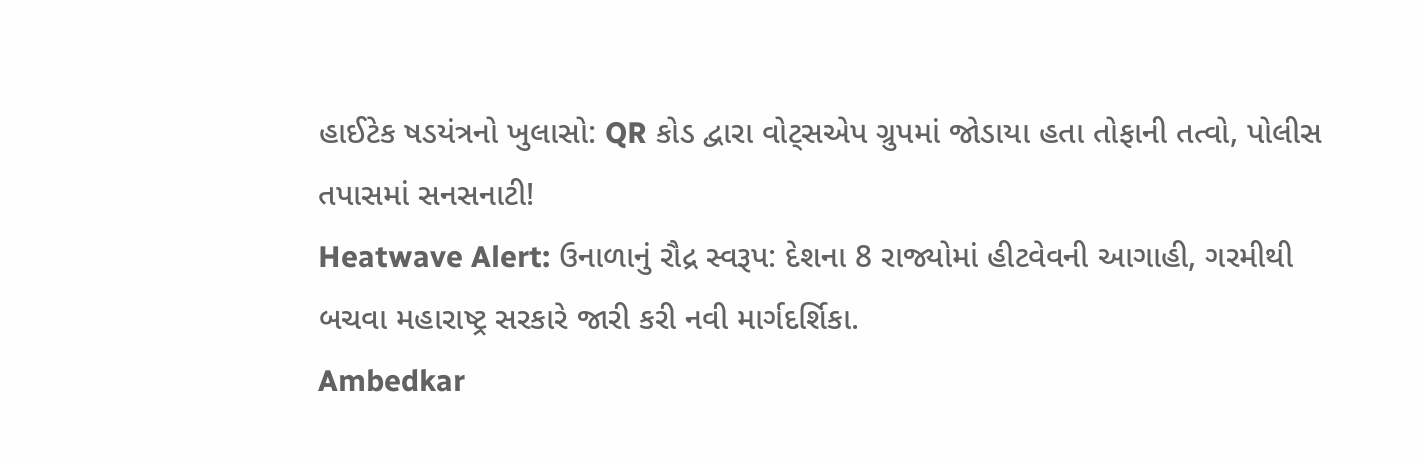હાઈટેક ષડયંત્રનો ખુલાસો: QR કોડ દ્વારા વોટ્સએપ ગ્રુપમાં જોડાયા હતા તોફાની તત્વો, પોલીસ તપાસમાં સનસનાટી!
Heatwave Alert: ઉનાળાનું રૌદ્ર સ્વરૂપ: દેશના 8 રાજ્યોમાં હીટવેવની આગાહી, ગરમીથી બચવા મહારાષ્ટ્ર સરકારે જારી કરી નવી માર્ગદર્શિકા.
Ambedkar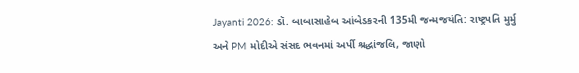Jayanti 2026: ડૉ. બાબાસાહેબ આંબેડકરની 135મી જન્મજયંતિ: રાષ્ટ્રપતિ મુર્મુ અને PM મોદીએ સંસદ ભવનમાં અર્પી શ્રદ્ધાંજલિ, જાણો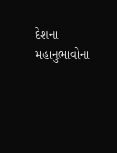દેશના મહાનુભાવોના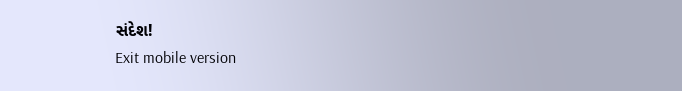સંદેશ!
Exit mobile version